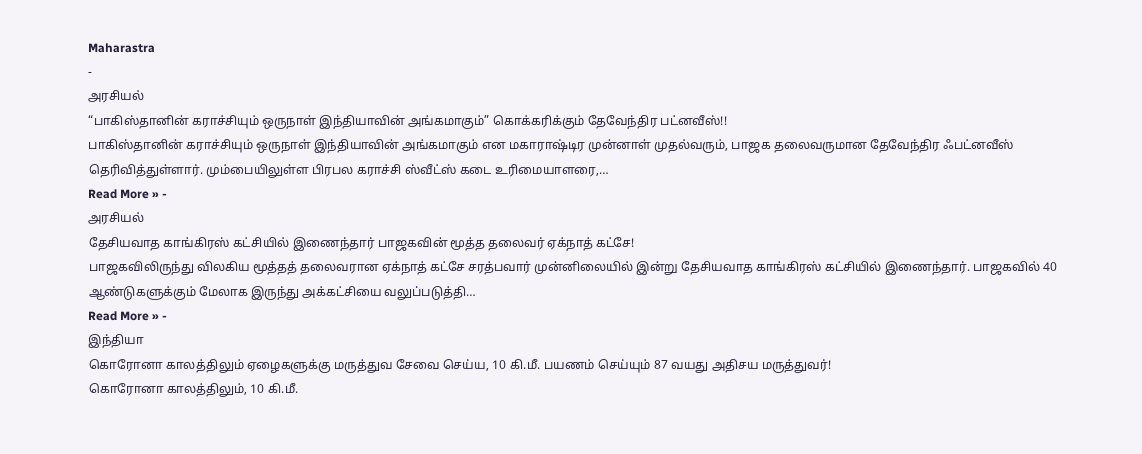Maharastra
-
அரசியல்
“பாகிஸ்தானின் கராச்சியும் ஒருநாள் இந்தியாவின் அங்கமாகும்” கொக்கரிக்கும் தேவேந்திர பட்னவீஸ்!!
பாகிஸ்தானின் கராச்சியும் ஒருநாள் இந்தியாவின் அங்கமாகும் என மகாராஷ்டிர முன்னாள் முதல்வரும், பாஜக தலைவருமான தேவேந்திர ஃபட்னவீஸ் தெரிவித்துள்ளார். மும்பையிலுள்ள பிரபல கராச்சி ஸ்வீட்ஸ் கடை உரிமையாளரை,…
Read More » -
அரசியல்
தேசியவாத காங்கிரஸ் கட்சியில் இணைந்தார் பாஜகவின் மூத்த தலைவர் ஏக்நாத் கட்சே!
பாஜகவிலிருந்து விலகிய மூத்தத் தலைவரான ஏக்நாத் கட்சே சரத்பவார் முன்னிலையில் இன்று தேசியவாத காங்கிரஸ் கட்சியில் இணைந்தார். பாஜகவில் 40 ஆண்டுகளுக்கும் மேலாக இருந்து அக்கட்சியை வலுப்படுத்தி…
Read More » -
இந்தியா
கொரோனா காலத்திலும் ஏழைகளுக்கு மருத்துவ சேவை செய்ய, 10 கி.மீ. பயணம் செய்யும் 87 வயது அதிசய மருத்துவர்!
கொரோனா காலத்திலும், 10 கி.மீ.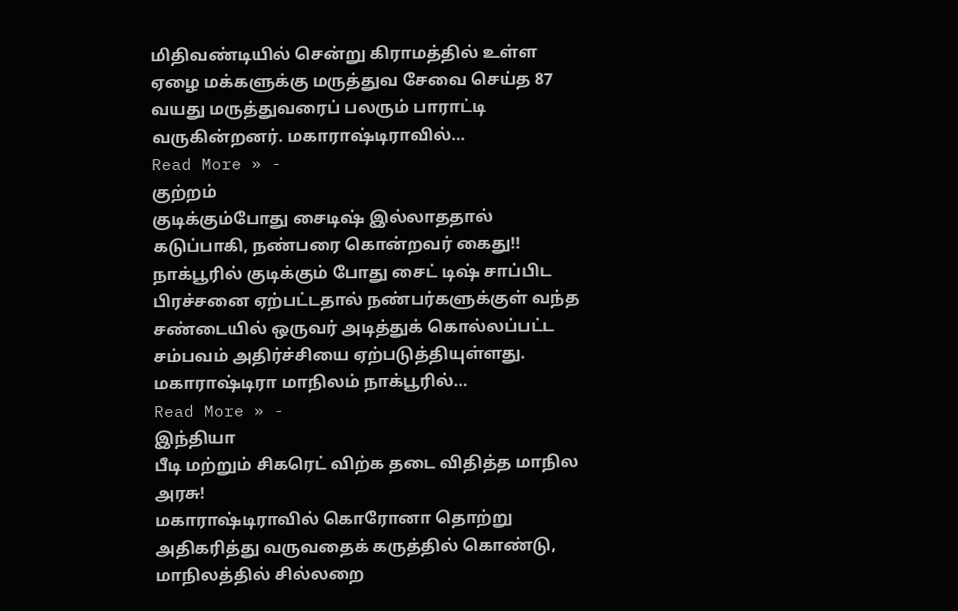மிதிவண்டியில் சென்று கிராமத்தில் உள்ள ஏழை மக்களுக்கு மருத்துவ சேவை செய்த 87 வயது மருத்துவரைப் பலரும் பாராட்டி வருகின்றனர். மகாராஷ்டிராவில்…
Read More » -
குற்றம்
குடிக்கும்போது சைடிஷ் இல்லாததால் கடுப்பாகி, நண்பரை கொன்றவர் கைது!!
நாக்பூரில் குடிக்கும் போது சைட் டிஷ் சாப்பிட பிரச்சனை ஏற்பட்டதால் நண்பர்களுக்குள் வந்த சண்டையில் ஒருவர் அடித்துக் கொல்லப்பட்ட சம்பவம் அதிர்ச்சியை ஏற்படுத்தியுள்ளது. மகாராஷ்டிரா மாநிலம் நாக்பூரில்…
Read More » -
இந்தியா
பீடி மற்றும் சிகரெட் விற்க தடை விதித்த மாநில அரசு!
மகாராஷ்டிராவில் கொரோனா தொற்று அதிகரித்து வருவதைக் கருத்தில் கொண்டு, மாநிலத்தில் சில்லறை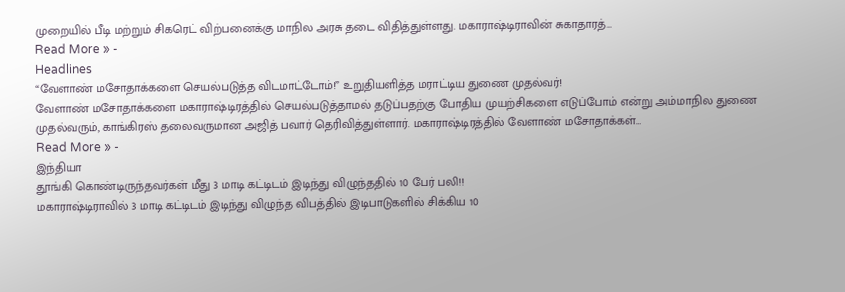முறையில் பீடி மற்றும் சிகரெட் விற்பனைக்கு மாநில அரசு தடை விதித்துள்ளது. மகாராஷ்டிராவின் சுகாதாரத்…
Read More » -
Headlines
“வேளாண் மசோதாக்களை செயல்படுத்த விடமாட்டோம்!” உறுதியளித்த மராட்டிய துணை முதல்வர்!
வேளாண் மசோதாக்களை மகாராஷ்டிரத்தில் செயல்படுத்தாமல் தடுப்பதற்கு போதிய முயற்சிகளை எடுப்போம் என்று அம்மாநில துணை முதல்வரும், காங்கிரஸ் தலைவருமான அஜித் பவார் தெரிவித்துள்ளார். மகாராஷ்டிரத்தில் வேளாண் மசோதாக்கள்…
Read More » -
இந்தியா
தூங்கி கொண்டிருந்தவர்கள் மீது 3 மாடி கட்டிடம் இடிந்து விழுந்ததில் 10 பேர் பலி!!
மகாராஷ்டிராவில் 3 மாடி கட்டிடம் இடிந்து விழுந்த விபத்தில் இடிபாடுகளில் சிக்கிய 10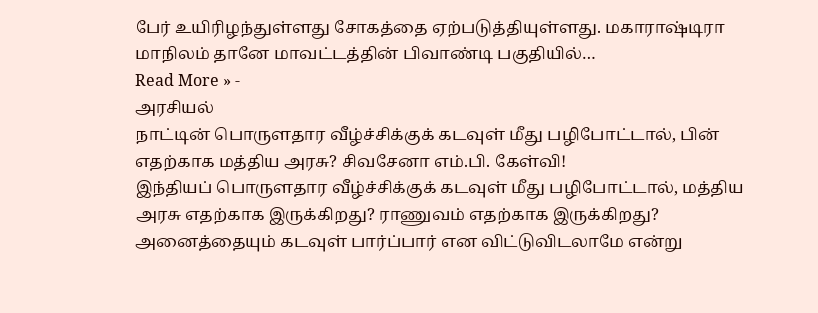பேர் உயிரிழந்துள்ளது சோகத்தை ஏற்படுத்தியுள்ளது. மகாராஷ்டிரா மாநிலம் தானே மாவட்டத்தின் பிவாண்டி பகுதியில்…
Read More » -
அரசியல்
நாட்டின் பொருளதார வீழ்ச்சிக்குக் கடவுள் மீது பழிபோட்டால், பின் எதற்காக மத்திய அரசு? சிவசேனா எம்.பி. கேள்வி!
இந்தியப் பொருளதார வீழ்ச்சிக்குக் கடவுள் மீது பழிபோட்டால், மத்திய அரசு எதற்காக இருக்கிறது? ராணுவம் எதற்காக இருக்கிறது? அனைத்தையும் கடவுள் பார்ப்பார் என விட்டுவிடலாமே என்று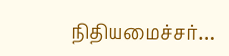நிதியமைச்சர்…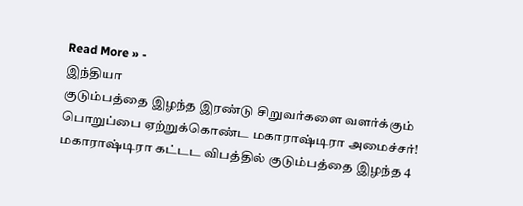Read More » -
இந்தியா
குடும்பத்தை இழந்த இரண்டு சிறுவர்களை வளர்க்கும் பொறுப்பை ஏற்றுக்கொண்ட மகாராஷ்டிரா அமைச்சர்!
மகாராஷ்டிரா கட்டட விபத்தில் குடும்பத்தை இழந்த 4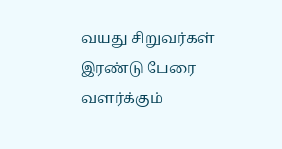வயது சிறுவர்கள் இரண்டு பேரை வளர்க்கும்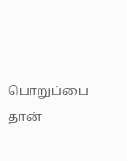பொறுப்பை தான்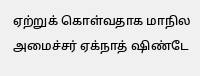ஏற்றுக் கொள்வதாக மாநில அமைச்சர் ஏக்நாத் ஷிண்டே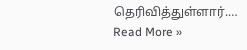தெரிவித்துள்ளார்.…
Read More »